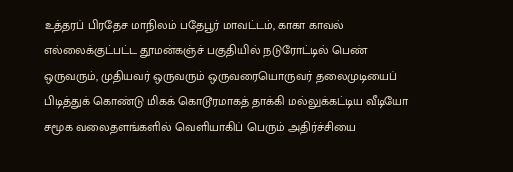உத்தரப் பிரதேச மாநிலம் பதேபூர் மாவட்டம், காகா காவல் எல்லைக்குட்பட்ட தூமன்கஞ்ச் பகுதியில் நடுரோட்டில் பெண் ஒருவரும், முதியவர் ஒருவரும் ஒருவரையொருவர் தலைமுடியைப் பிடித்துக் கொண்டு மிகக் கொடூரமாகத் தாக்கி மல்லுக்கட்டிய வீடியோ சமூக வலைதளங்களில் வெளியாகிப் பெரும் அதிர்ச்சியை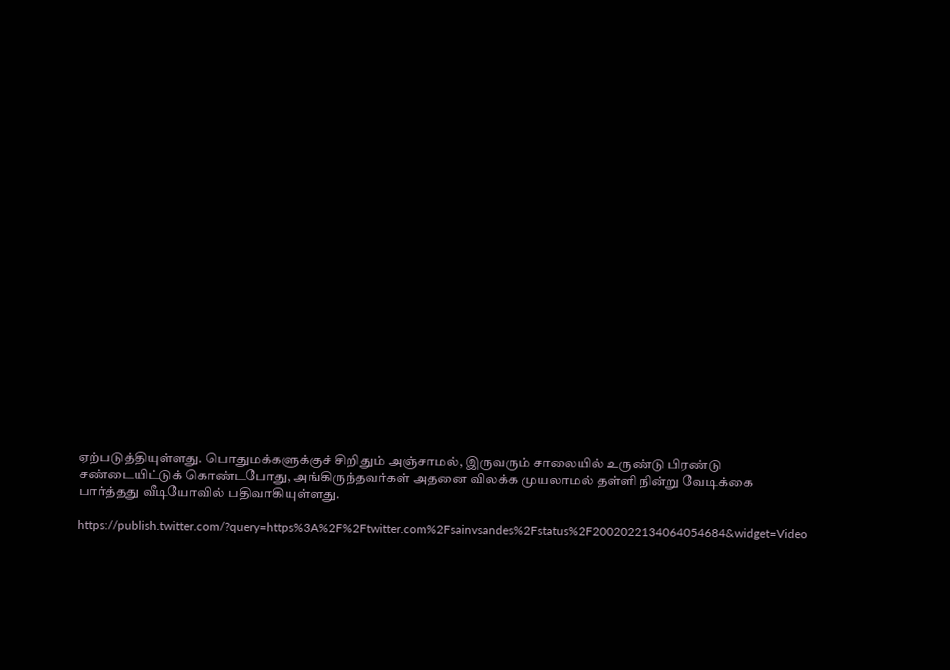ஏற்படுத்தியுள்ளது. பொதுமக்களுக்குச் சிறிதும் அஞ்சாமல், இருவரும் சாலையில் உருண்டு பிரண்டு சண்டையிட்டுக் கொண்டபோது, அங்கிருந்தவர்கள் அதனை விலக்க முயலாமல் தள்ளி நின்று வேடிக்கை பார்த்தது வீடியோவில் பதிவாகியுள்ளது.

https://publish.twitter.com/?query=https%3A%2F%2Ftwitter.com%2Fsainvsandes%2Fstatus%2F2002022134064054684&widget=Video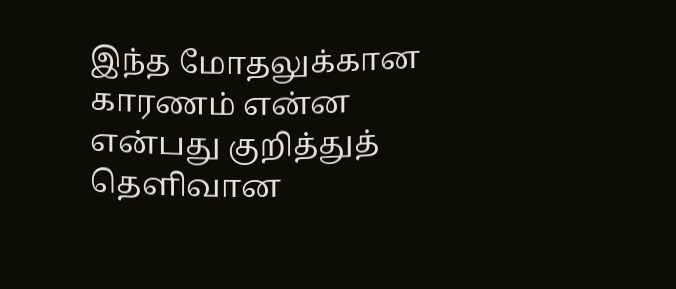இந்த மோதலுக்கான காரணம் என்ன என்பது குறித்துத் தெளிவான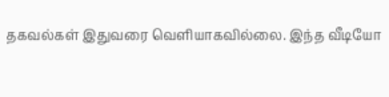தகவல்கள் இதுவரை வெளியாகவில்லை. இந்த வீடியோ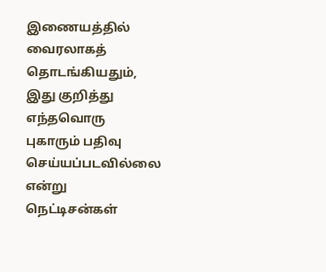இணையத்தில் வைரலாகத் தொடங்கியதும், இது குறித்து எந்தவொரு புகாரும் பதிவு செய்யப்படவில்லை என்று நெட்டிசன்கள்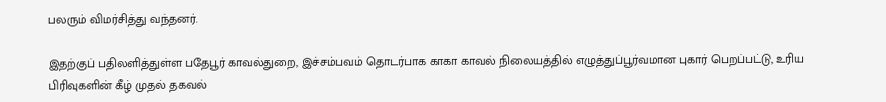பலரும் விமர்சித்து வந்தனர்.

இதற்குப் பதிலளித்துள்ள பதேபூர் காவல்துறை, இச்சம்பவம் தொடர்பாக காகா காவல் நிலையத்தில் எழுத்துப்பூர்வமான புகார் பெறப்பட்டு, உரிய பிரிவுகளின் கீழ் முதல் தகவல்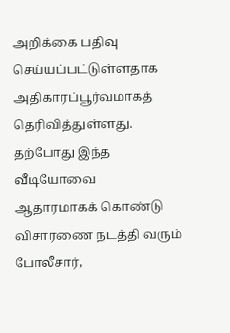அறிக்கை பதிவு செய்யப்பட்டுள்ளதாக அதிகாரப்பூர்வமாகத் தெரிவித்துள்ளது. தற்போது இந்த வீடியோவை ஆதாரமாகக் கொண்டு விசாரணை நடத்தி வரும் போலீசார்,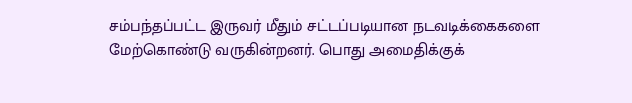சம்பந்தப்பட்ட இருவர் மீதும் சட்டப்படியான நடவடிக்கைகளை மேற்கொண்டு வருகின்றனர். பொது அமைதிக்குக்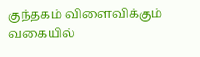குந்தகம் விளைவிக்கும் வகையில்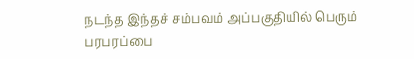நடந்த இந்தச் சம்பவம் அப்பகுதியில் பெரும் பரபரப்பை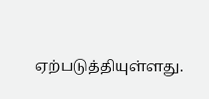ஏற்படுத்தியுள்ளது.